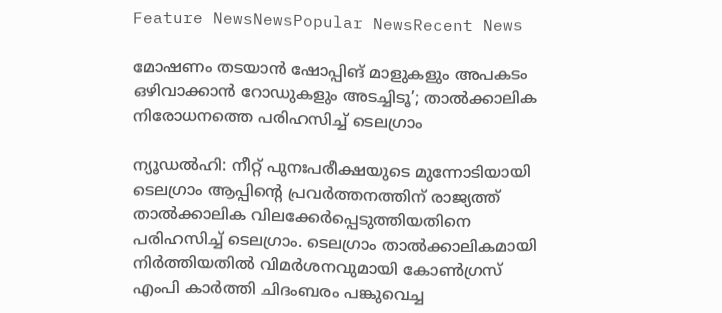Feature NewsNewsPopular NewsRecent News

മോഷണം തടയാൻ ഷോപ്പിങ് മാളുകളും അപകടം ഒഴിവാക്കാൻ റോഡുകളും അടച്ചിടൂ’; താൽക്കാലിക നിരോധനത്തെ പരിഹസിച്ച് ടെലഗ്രാം

ന്യൂഡല്‍ഹി: നീറ്റ് പുനഃപരീക്ഷയുടെ മുന്നോടിയായി ടെലഗ്രാം ആപ്പിന്റെ പ്രവര്‍ത്തനത്തിന് രാജ്യത്ത് താല്‍ക്കാലിക വിലക്കേര്‍പ്പെടുത്തിയതിനെ പരിഹസിച്ച് ടെലഗ്രാം. ടെലഗ്രാം താല്‍ക്കാലികമായി നിര്‍ത്തിയതില്‍ വിമര്‍ശനവുമായി കോണ്‍ഗ്രസ് എംപി കാര്‍ത്തി ചിദംബരം പങ്കുവെച്ച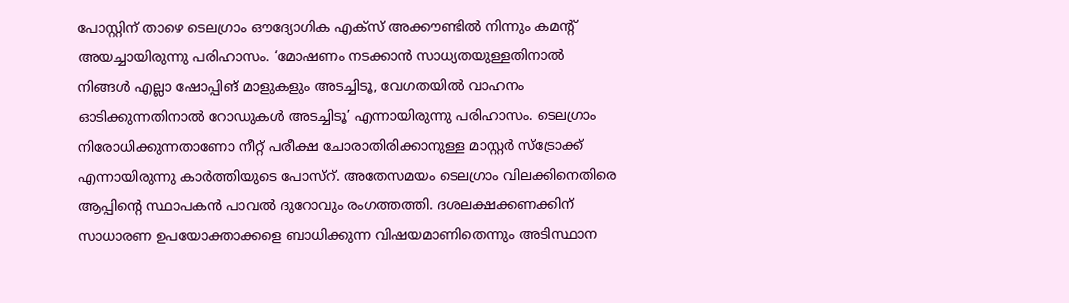പോസ്റ്റിന് താഴെ ടെലഗ്രാം ഔദ്യോഗിക എക്സ് അക്കൗണ്ടില്‍ നിന്നും കമന്റ് അയച്ചായിരുന്നു പരിഹാസം. ‘മോഷണം നടക്കാന്‍ സാധ്യതയുള്ളതിനാല്‍ നിങ്ങള്‍ എല്ലാ ഷോപ്പിങ് മാളുകളും അടച്ചിടൂ, വേഗതയില്‍ വാഹനം ഓടിക്കുന്നതിനാല്‍ റോഡുകള്‍ അടച്ചിടൂ’ എന്നായിരുന്നു പരിഹാസം. ടെലഗ്രാം നിരോധിക്കുന്നതാണോ നീറ്റ് പരീക്ഷ ചോരാതിരിക്കാനുള്ള മാസ്റ്റര്‍ സ്ട്രോക്ക് എന്നായിരുന്നു കാര്‍ത്തിയുടെ പോസ്റ്. അതേസമയം ടെലഗ്രാം വിലക്കിനെതിരെ ആപ്പിന്റെ സ്ഥാപകന്‍ പാവല്‍ ദുറോവും രംഗത്തത്തി. ദശലക്ഷക്കണക്കിന് സാധാരണ ഉപയോക്താക്കളെ ബാധിക്കുന്ന വിഷയമാണിതെന്നും അടിസ്ഥാന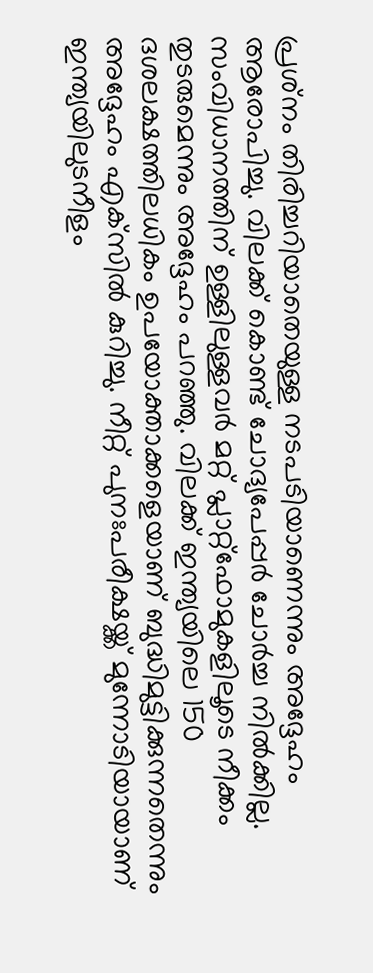പ്രശ്‌നം തിരിച്ചറിയാതെയുള്ള നടപടിയാണെന്നും അദ്ദേഹം ആരോപിച്ചു. വിലക്ക് കൊണ്ട് ചോദ്യപേപ്പര്‍ ചോര്‍ച്ച നില്‍ക്കില്ല. സംവിധാനത്തിന് ഉള്ളിലുള്ളവര്‍ മറ്റ് പ്ലാറ്റ്‌ഫോമുകളിലൂടെ നീക്കം തുടരുമെന്നും അദ്ദേഹം പറഞ്ഞു. വിലക്ക് ഇന്ത്യയിലെ 150 ദശലക്ഷത്തിലധികം ഉപയോക്താക്കളെയാണ് ബുദ്ധിമുട്ടിക്കുന്നതെന്നും അദ്ദേഹം എക്‌സില്‍ കുറിച്ചു. നീറ്റ് പുനഃപരീക്ഷയ്ക്ക് മുന്നോടിയായാണ് ഇന്ത്യയിലുടനീളം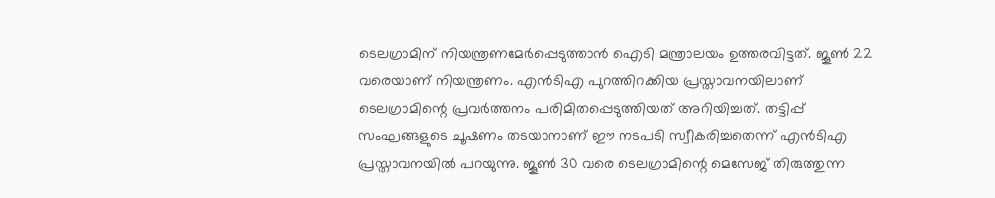ടെലഗ്രാമിന് നിയന്ത്രണമേര്‍പ്പെടുത്താന്‍ ഐടി മന്ത്രാലയം ഉത്തരവിട്ടത്. ജൂണ്‍ 22 വരെയാണ് നിയന്ത്രണം. എന്‍ടിഎ പുറത്തിറക്കിയ പ്രസ്താവനയിലാണ് ടെലഗ്രാമിന്റെ പ്രവര്‍ത്തനം പരിമിതപ്പെടുത്തിയത് അറിയിച്ചത്. തട്ടിപ്പ് സംഘങ്ങളുടെ ചൂഷണം തടയാനാണ് ഈ നടപടി സ്വീകരിച്ചതെന്ന് എന്‍ടിഎ പ്രസ്താവനയില്‍ പറയുന്നു. ജൂണ്‍ 30 വരെ ടെലഗ്രാമിന്റെ മെസേജ് തിരുത്തുന്ന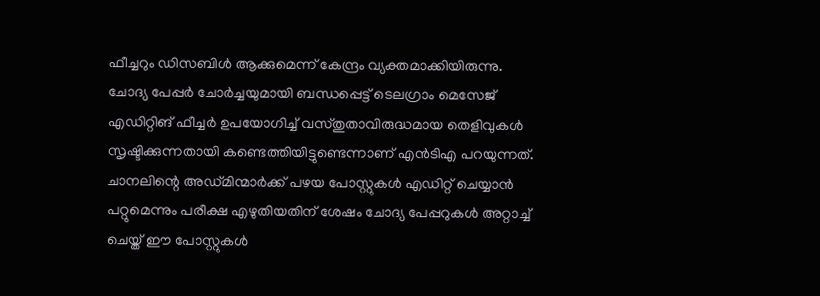ഫീച്ചറും ഡിസബിള്‍ ആക്കുമെന്ന് കേന്ദ്രം വ്യക്തമാക്കിയിരുന്നു. ചോദ്യ പേപ്പര്‍ ചോര്‍ച്ചയുമായി ബന്ധപ്പെട്ട് ടെലഗ്രാം മെസേജ് എഡിറ്റിങ് ഫീച്ചര്‍ ഉപയോഗിച്ച് വസ്തുതാവിരുദ്ധമായ തെളിവുകള്‍ സൃഷ്ടിക്കുന്നതായി കണ്ടെത്തിയിട്ടുണ്ടെന്നാണ് എന്‍ടിഎ പറയുന്നത്. ചാനലിന്റെ അഡ്മിന്മാര്‍ക്ക് പഴയ പോസ്റ്റുകള്‍ എഡിറ്റ് ചെയ്യാന്‍ പറ്റുമെന്നും പരീക്ഷ എഴുതിയതിന് ശേഷം ചോദ്യ പേപ്പറുകള്‍ അറ്റാച്ച് ചെയ്ത് ഈ പോസ്റ്റുകള്‍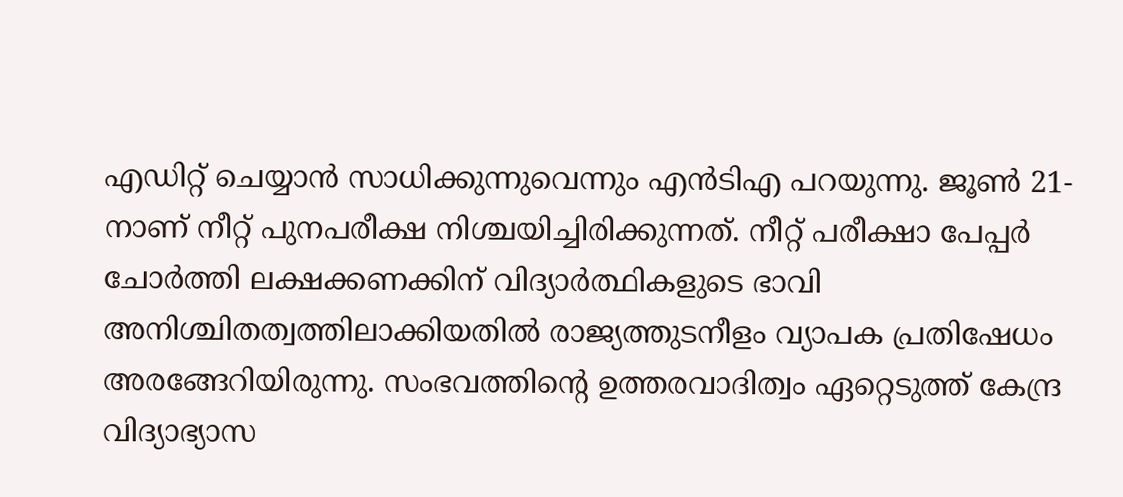എഡിറ്റ് ചെയ്യാന്‍ സാധിക്കുന്നുവെന്നും എന്‍ടിഎ പറയുന്നു. ജൂണ്‍ 21-നാണ് നീറ്റ് പുനപരീക്ഷ നിശ്ചയിച്ചിരിക്കുന്നത്. നീറ്റ് പരീക്ഷാ പേപ്പര്‍ ചോര്‍ത്തി ലക്ഷക്കണക്കിന് വിദ്യാര്‍ത്ഥികളുടെ ഭാവി അനിശ്ചിതത്വത്തിലാക്കിയതില്‍ രാജ്യത്തുടനീളം വ്യാപക പ്രതിഷേധം അരങ്ങേറിയിരുന്നു. സംഭവത്തിന്റെ ഉത്തരവാദിത്വം ഏറ്റെടുത്ത് കേന്ദ്ര വിദ്യാഭ്യാസ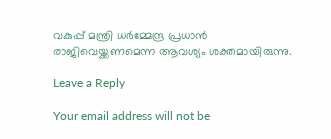വകുപ്പ് മന്ത്രി ധര്‍മ്മേന്ദ്ര പ്രധാന്‍ രാജിവെയ്ക്കണമെന്ന ആവശ്യം ശക്തമായിരുന്നു.

Leave a Reply

Your email address will not be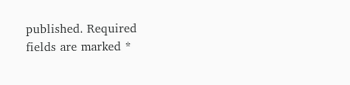published. Required fields are marked *